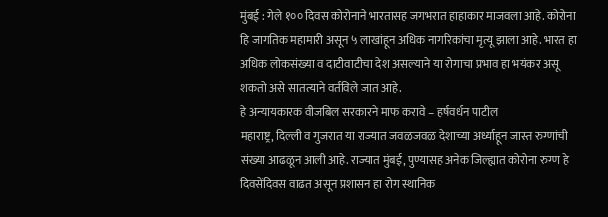मुंबई : गेले १०० दिवस कोरोनाने भारतासह जगभरात हाहाकार माजवला आहे. कोरोना हि जागतिक महामारी असून ५ लाखांहून अधिक नागरिकांचा मृत्यू झाला आहे. भारत हा अधिक लोकसंख्या व दाटीवाटीचा देश असल्याने या रोगाचा प्रभाव हा भयंकर असू शकतो असे सातत्याने वर्तविले जात आहे.
हे अन्यायकारक वीजबिल सरकारने माफ करावे – हर्षवर्धन पाटील
महाराष्ट्र, दिल्ली व गुजरात या राज्यात जवळजवळ देशाच्या अर्ध्याहून जास्त रुग्णांची संख्या आढळून आली आहे. राज्यात मुंबई, पुण्यासह अनेक जिल्ह्यात कोरोना रुग्ण हे दिवसेंदिवस वाढत असून प्रशासन हा रोग स्थानिक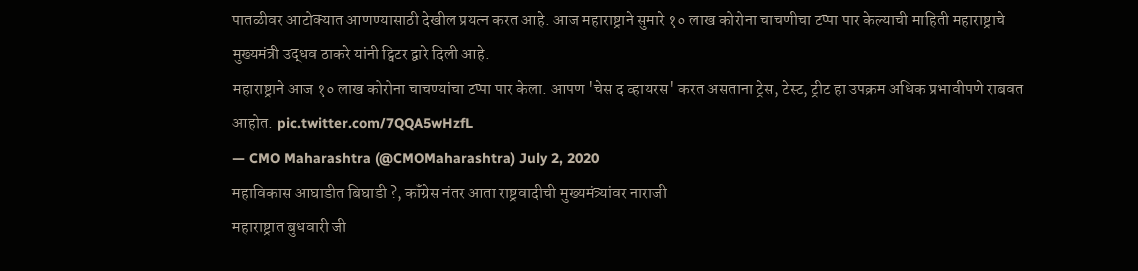पातळीवर आटोक्यात आणण्यासाठी देखील प्रयत्न करत आहे. आज महाराष्ट्राने सुमारे १० लाख कोरोना चाचणीचा टप्पा पार केल्याची माहिती महाराष्ट्राचे मुख्यमंत्री उद्धव ठाकरे यांनी ट्विटर द्वारे दिली आहे.
महाराष्ट्राने आज १० लाख कोरोना चाचण्यांचा टप्पा पार केला. आपण 'चेस द व्हायरस' करत असताना ट्रेस, टेस्ट, ट्रीट हा उपक्रम अधिक प्रभावीपणे राबवत आहोत. pic.twitter.com/7QQA5wHzfL
— CMO Maharashtra (@CMOMaharashtra) July 2, 2020
महाविकास आघाडीत बिघाडी ?, कॉंग्रेस नंतर आता राष्ट्रवादीची मुख्यमंत्र्यांवर नाराजी
महाराष्ट्रात बुधवारी जी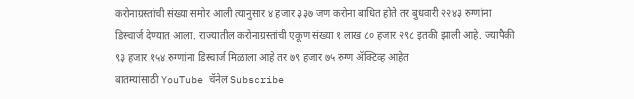करोनाग्रस्तांची संख्या समोर आली त्यानुसार ४ हजार ३३७ जण करोना बाधित होते तर बुधवारी २२४३ रुग्णांना डिस्चार्ज देण्यात आला. राज्यातील करोनाग्रस्तांची एकूण संख्या १ लाख ८० हजार २९८ इतकी झाली आहे. ज्यापैकी ९३ हजार १५४ रुग्णांना डिस्चार्ज मिळाला आहे तर ७९ हजार ७५ रुग्ण ॲक्टिव्ह आहेत
बातम्यांसाठी YouTube चॅनेल Subscribe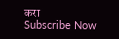करा
Subscribe Now